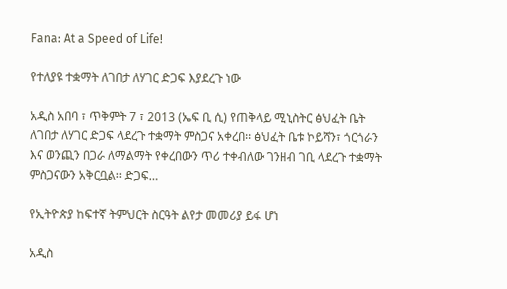Fana: At a Speed of Life!

የተለያዩ ተቋማት ለገበታ ለሃገር ድጋፍ እያደረጉ ነው

አዲስ አበባ ፣ ጥቅምት 7 ፣ 2013 (ኤፍ ቢ ሲ) የጠቅላይ ሚኒስትር ፅህፈት ቤት ለገበታ ለሃገር ድጋፍ ላደረጉ ተቋማት ምስጋና አቀረበ፡፡ ፅህፈት ቤቱ ኮይሻን፣ ጎርጎራን እና ወንጪን በጋራ ለማልማት የቀረበውን ጥሪ ተቀብለው ገንዘብ ገቢ ላደረጉ ተቋማት ምስጋናውን አቅርቧል፡፡ ድጋፍ…

የኢትዮጵያ ከፍተኛ ትምህርት ስርዓት ልየታ መመሪያ ይፋ ሆነ

አዲስ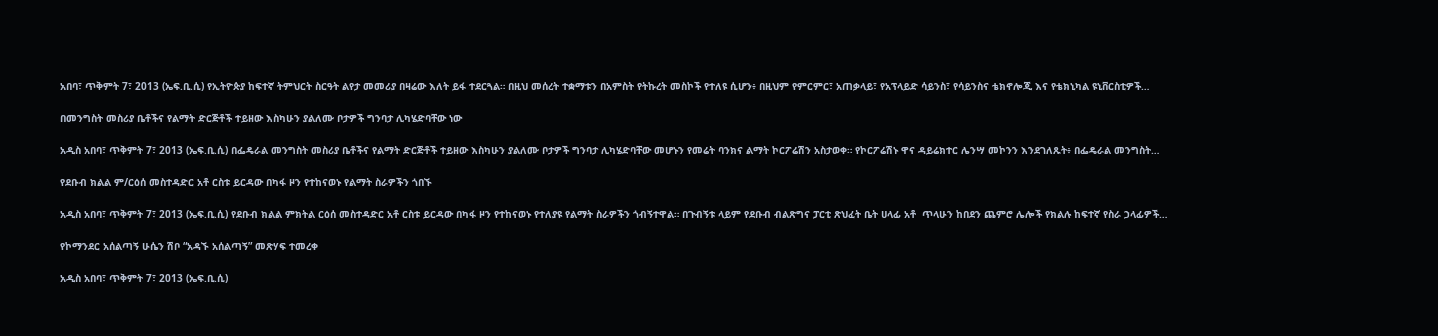አበባ፣ ጥቅምት 7፣ 2013 (ኤፍ.ቢ.ሲ) የኢትዮጵያ ከፍተኛ ትምህርት ስርዓት ልየታ መመሪያ በዛሬው እለት ይፋ ተደርጓል። በዚህ መሰረት ተቋማቱን በአምስት የትኩረት መስኮች የተለዩ ሲሆን፥ በዚህም የምርምር፣ አጠቃላይ፣ የአፕላይድ ሳይንስ፣ የሳይንስና ቴክኖሎጂ እና የቴክኒካል ዩኒቨርስቲዎች…

በመንግስት መስሪያ ቤቶችና የልማት ድርጅቶች ተይዘው እስካሁን ያልለሙ ቦታዎች ግንባታ ሊካሄድባቸው ነው

አዲስ አበባ፣ ጥቅምት 7፣ 2013 (ኤፍ.ቢ.ሲ) በፌዴራል መንግስት መስሪያ ቤቶችና የልማት ድርጅቶች ተይዘው እስካሁን ያልለሙ ቦታዎች ግንባታ ሊካሄድባቸው መሆኑን የመሬት ባንክና ልማት ኮርፖሬሽን አስታወቀ። የኮርፖሬሽኑ ዋና ዳይሬክተር ሌንሣ መኮንን እንደገለጹት፥ በፌዴራል መንግስት…

የደቡብ ክልል ም/ርዕሰ መስተዳድር አቶ ርስቱ ይርዳው በካፋ ዞን የተከናወኑ የልማት ስራዎችን ጎበኙ

አዲስ አበባ፣ ጥቅምት 7፣ 2013 (ኤፍ.ቢ.ሲ) የደቡብ ክልል ምክትል ርዕሰ መስተዳድር አቶ ርስቱ ይርዳው በካፋ ዞን የተከናወኑ የተለያዩ የልማት ስራዎችን ጎብኝተዋል። በጉብኝቱ ላይም የደቡብ ብልጽግና ፓርቲ ጽህፈት ቤት ሀላፊ አቶ  ጥላሁን ከበደን ጨምሮ ሌሎች የክልሉ ከፍተኛ የስራ ኃላፊዎች…

የኮማንደር አሰልጣኝ ሁሴን ሽቦ “አዳኙ አሰልጣኝ” መጽሃፍ ተመረቀ

አዲስ አበባ፣ ጥቅምት 7፣ 2013 (ኤፍ.ቢ.ሲ)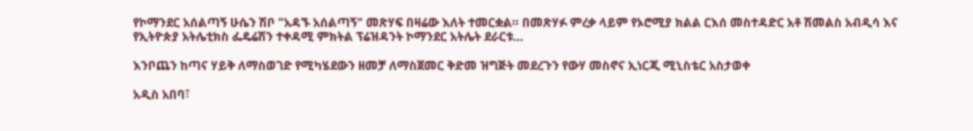የኮማንደር አሰልጣኝ ሁሴን ሽቦ "አዳኙ አሰልጣኝ" መጽሃፍ በዛሬው እለት ተመርቋል። በመጽሃፉ ምረቃ ላይም የኦሮሚያ ክልል ርእሰ መስተዳድር አቶ ሽመልስ አብዲሳ እና የኢትዮጵያ አትሌቲክስ ፌዴሬሽን ተቀዳሚ ምክትል ፕሬዝዳንት ኮማንደር አትሌት ደራርቱ…

እንቦጨን ከጣና ሃይቅ ለማስወገድ የሚካሄደውን ዘመቻ ለማስጀመር ቅድመ ዝግጅት መደረጉን የውሃ መስኖና ኢነርጂ ሚኒስቴር አስታወቀ

አዲስ አበባ፣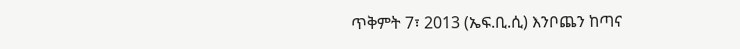ጥቅምት 7፣ 2013 (ኤፍ.ቢ.ሲ) እንቦጨን ከጣና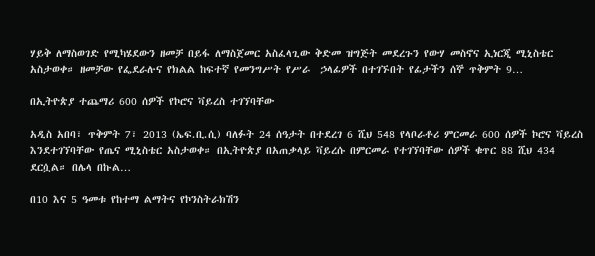ሃይቅ ለማስወገድ የሚካሄደውን ዘመቻ በይፋ ለማስጀመር አስፈላጊው ቅድመ ዝግጅት መደረጉን የውሃ መስኖና ኢነርጂ ሚኒስቴር አስታወቀ። ዘመቻው የፌደራሉና የክልል ከፍተኛ የመንግሥት የሥራ  ኃላፊዎች በተገኙበት የፊታችን ሰኞ ጥቅምት 9…

በኢትዮጵያ ተጨማሪ 600 ሰዎች የኮሮና ቫይረስ ተገኘባቸው

አዲስ አበባ፣ ጥቅምት 7፣ 2013 (ኤፍ.ቢ.ሲ) ባለፉት 24 ሰዓታት በተደረገ 6 ሺህ 548 የላቦራቶሪ ምርመራ 600 ሰዎች ኮሮና ቫይረስ እንደተገኘባቸው የጤና ሚኒስቴር አስታወቀ። በኢትዮጵያ በአጠቃላይ ቫይረሱ በምርመራ የተገኘባቸው ሰዎች ቁጥር 88 ሺህ 434 ደርሷል። በሌላ በኩል…

በ10 እና 5 ዓመቱ የከተማ ልማትና የኮንስትራክሽን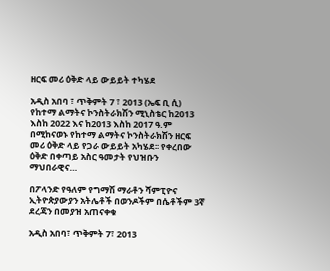ዘርፍ መሪ ዕቅድ ላይ ውይይት ተካሄደ

አዲስ አበባ ፣ ጥቅምት 7 ፣ 2013 (ኤፍ ቢ ሲ) የከተማ ልማትና ኮንስትራክሽን ሚኒስቴር ከ2013 እስከ 2022 እና ከ2013 እስከ 2017 ዓ.ም በሚከናወኑ የከተማ ልማትና ኮንስትራክሽን ዘርፍ መሪ ዕቅድ ላይ የጋራ ውይይት አካሄደ፡፡ የቀረበው ዕቅድ በቀጣይ አስር ዓመታት የህዝቡን ማህበራዊና…

በፖላንድ የዓለም የግማሽ ማራቶን ሻምፒዮና ኢትዮጵያውያን አትሌቶች በወንዶችም በሴቶችም 3ኛ ደረጃን በመያዝ አጠናቀቁ

አዲስ አበባ፣ ጥቅምት 7፣ 2013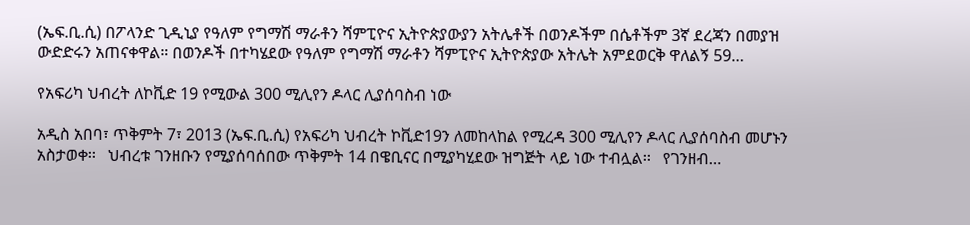(ኤፍ.ቢ.ሲ) በፖላንድ ጊዲኒያ የዓለም የግማሽ ማራቶን ሻምፒዮና ኢትዮጵያውያን አትሌቶች በወንዶችም በሴቶችም 3ኛ ደረጃን በመያዝ ውድድሩን አጠናቀዋል። በወንዶች በተካሄደው የዓለም የግማሽ ማራቶን ሻምፒዮና ኢትዮጵያው አትሌት አምደወርቅ ዋለልኝ 59…

የአፍሪካ ህብረት ለኮቪድ 19 የሚውል 300 ሚሊየን ዶላር ሊያሰባስብ ነው

አዲስ አበባ፣ ጥቅምት 7፣ 2013 (ኤፍ.ቢ.ሲ) የአፍሪካ ህብረት ኮቪድ19ን ለመከላከል የሚረዳ 300 ሚሊየን ዶላር ሊያሰባስብ መሆኑን አስታወቀ፡፡   ህብረቱ ገንዘቡን የሚያሰባሰበው ጥቅምት 14 በዌቢናር በሚያካሂደው ዝግጅት ላይ ነው ተብሏል፡፡   የገንዘብ…